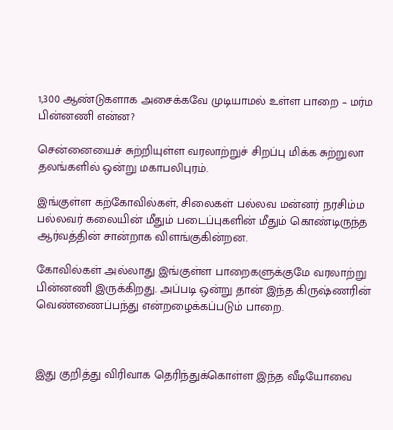1,300 ஆண்டுகளாக அசைக்கவே முடியாமல் உள்ள பாறை – மர்ம பின்னணி என்ன?

சென்னையைச் சுற்றியுள்ள வரலாற்றுச் சிறப்பு மிக்க சுற்றுலா தலங்களில் ஒன்று மகாபலிபுரம்.

இங்குள்ள கற்கோவில்கள், சிலைகள் பல்லவ மன்னர் நரசிம்ம பல்லவர் கலையின் மீதும் படைப்புகளின் மீதும் கொண்டிருந்த ஆர்வத்தின் சான்றாக விளங்குகின்றன.

கோவில்கள் அல்லாது இங்குள்ள பாறைகளுக்குமே வரலாற்று பின்னணி இருக்கிறது. அப்படி ஒன்று தான் இந்த கிருஷ்ணரின் வெண்ணைப்பந்து என்றழைக்கப்படும் பாறை.



இது குறித்து விரிவாக தெரிந்துக்கொள்ள இந்த வீடியோவை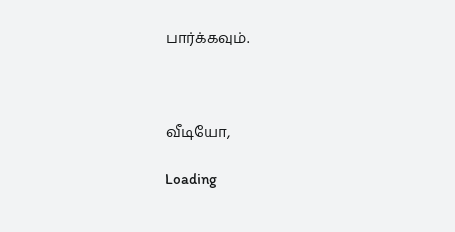பார்க்கவும்.



வீடியோ,

Loading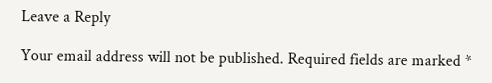Leave a Reply

Your email address will not be published. Required fields are marked *